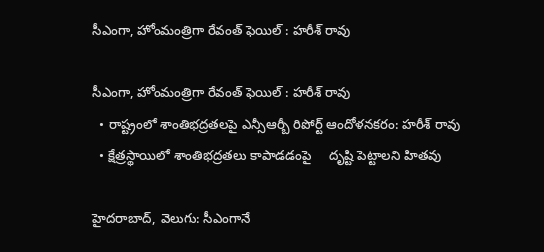సీఎంగా, హోంమంత్రిగా రేవంత్ ఫెయిల్ : హరీశ్ రావు

సీఎంగా, హోంమంత్రిగా రేవంత్ ఫెయిల్ : హరీశ్ రావు
  • రాష్ట్రంలో శాంతిభద్రతలపై ఎన్సీఆర్బీ రిపోర్ట్ ఆందోళనకరం: హరీశ్ రావు
  • క్షేత్రస్థాయిలో శాంతిభద్రతలు కాపాడడంపై     దృష్టి పెట్టాలని హితవు

హైదరాబాద్, వెలుగు: సీఎంగానే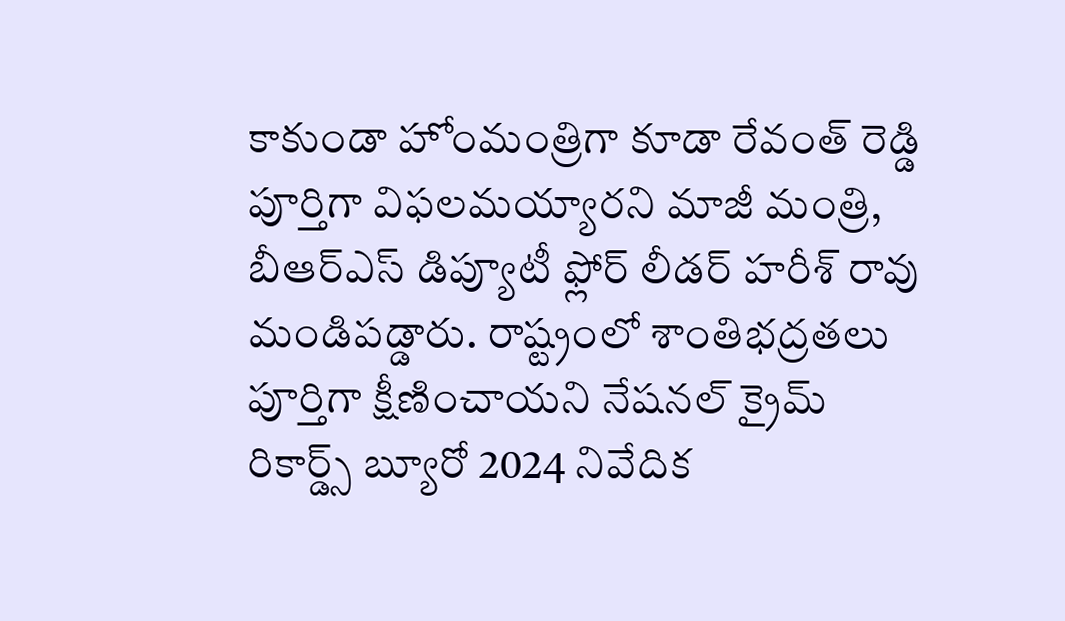కాకుండా హోంమంత్రిగా కూడా రేవంత్ రెడ్డి పూర్తిగా విఫలమయ్యారని మాజీ మంత్రి, బీఆర్ఎస్ డిప్యూటీ ఫ్లోర్ లీడర్ హరీశ్ రావు మండిపడ్డారు. రాష్ట్రంలో శాంతిభద్రతలు పూర్తిగా క్షీణించాయని నేషనల్ క్రైమ్ రికార్డ్స్ బ్యూరో 2024 నివేదిక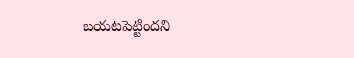బయటపెట్టిందని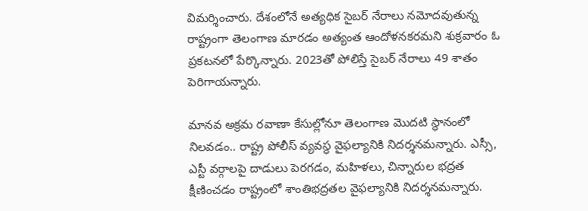విమర్శించారు. దేశంలోనే అత్యధిక సైబర్ నేరాలు నమోదవుతున్న రాష్ట్రంగా తెలంగాణ మారడం అత్యంత ఆందోళనకరమని శుక్రవారం ఓ ప్రకటనలో పేర్కొన్నారు. 2023తో పోలిస్తే సైబర్ నేరాలు 49 శాతం పెరిగాయన్నారు.

మానవ అక్రమ రవాణా కేసుల్లోనూ తెలంగాణ మొదటి స్థానంలో నిలవడం.. రాష్ట్ర పోలీస్ వ్యవస్థ వైఫల్యానికి నిదర్శనమన్నారు. ఎస్సీ, ఎస్టీ వర్గాలపై దాడులు పెరగడం, మహిళలు, చిన్నారుల భద్రత క్షీణించడం రాష్ట్రంలో శాంతిభద్రతల వైఫల్యానికి నిదర్శనమన్నారు.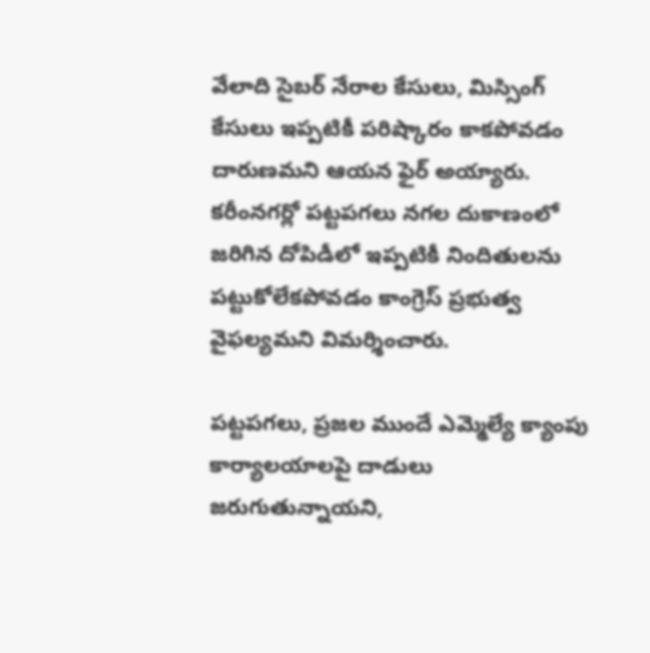వేలాది సైబర్ నేరాల కేసులు, మిస్సింగ్ కేసులు ఇప్పటికీ పరిష్కారం కాకపోవడం దారుణమని ఆయన ఫైర్ అయ్యారు. కరీంనగర్లో పట్టపగలు నగల దుకాణంలో జరిగిన దోపిడీలో ఇప్పటికీ నిందితులను పట్టుకోలేకపోవడం కాంగ్రెస్ ప్రభుత్వ వైఫల్యమని విమర్శించారు.

పట్టపగలు, ప్రజల ముందే ఎమ్మెల్యే క్యాంపు కార్యాలయాలపై దాడులు జరుగుతున్నాయని,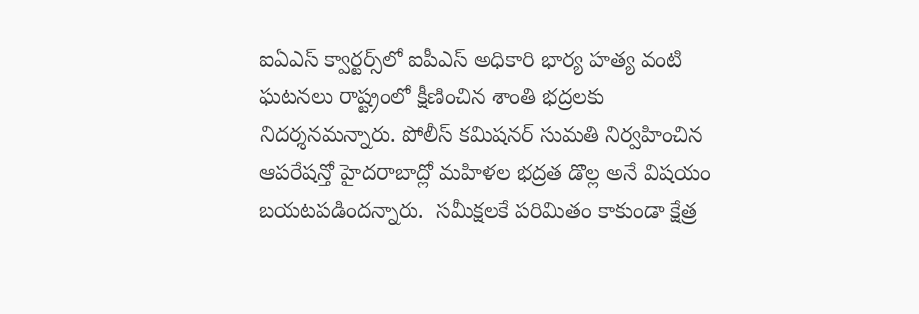ఐఏఎస్ క్వార్టర్స్‌‌‌‌లో ఐపీఎస్ అధికారి భార్య హత్య వంటి ఘటనలు రాష్ట్రంలో క్షీణించిన శాంతి భద్రలకు నిదర్శనమన్నారు. పోలీస్ కమిషనర్ సుమతి నిర్వహించిన ఆపరేషన్తో హైదరాబాద్లో మహిళల భద్రత డొల్ల అనే విషయం బయటపడిందన్నారు.  సమీక్షలకే పరిమితం కాకుండా క్షేత్ర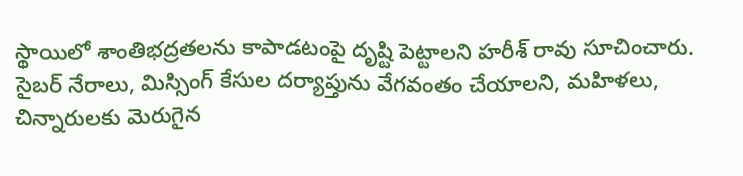స్థాయిలో శాంతిభద్రతలను కాపాడటంపై దృష్టి పెట్టాలని హరీశ్ రావు సూచించారు. సైబర్ నేరాలు, మిస్సింగ్ కేసుల దర్యాప్తును వేగవంతం చేయాలని, మహిళలు, చిన్నారులకు మెరుగైన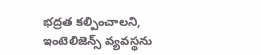భద్రత కల్పించాలని, ఇంటెలిజెన్స్ వ్యవస్థను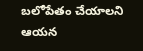బలోపేతం చేయాలని ఆయన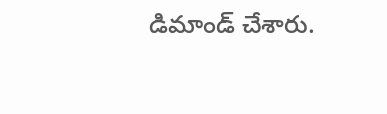డిమాండ్ చేశారు.